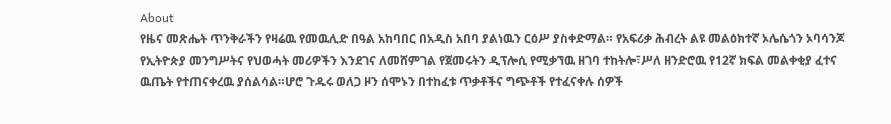About
የዜና መጽሔት ጥንቅራችን የዛሬዉ የመዉሊድ በዓል አከባበር በአዲስ አበባ ያልነዉን ርዕሥ ያስቀድማል። የአፍሪቃ ሕብረት ልዩ መልዕክተኛ ኦሌሴጎን ኦባሳንጆ የኢትዮጵያ መንግሥትና የህወሓት መሪዎችን እንደገና ለመሸምገል የጀመሩትን ዲፕሎሲ የሚቃኘዉ ዘገባ ተከትሎ፣ሥለ ዘንድሮዉ የ12ኛ ክፍል መልቀቂያ ፈተና ዉጤት የተጠናቀረዉ ያሰልሳል።ሆሮ ጉዱሩ ወለጋ ዞን ሰሞኑን በተከፈቱ ጥቃቶችና ግጭቶች የተፈናቀሉ ሰዎች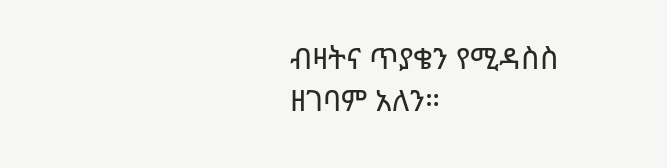ብዛትና ጥያቄን የሚዳስስ ዘገባም አለን።